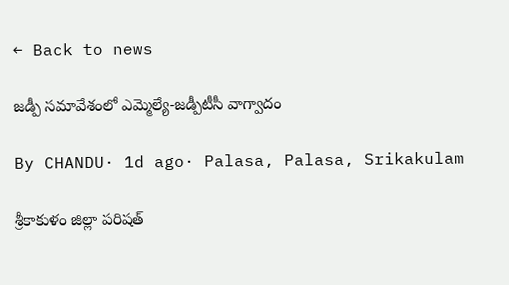← Back to news

జడ్పీ సమావేశంలో ఎమ్మెల్యే-జడ్పీటీసీ వాగ్వాదం

By CHANDU· 1d ago· Palasa, Palasa, Srikakulam

శ్రీకాకుళం జిల్లా పరిషత్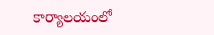కార్యాలయంలో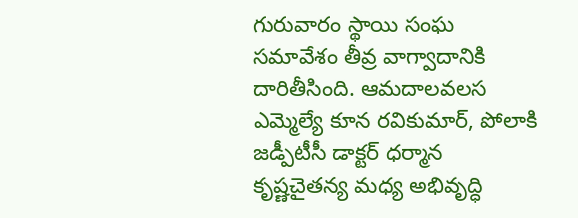గురువారం స్థాయి సంఘ సమావేశం తీవ్ర వాగ్వాదానికి దారితీసింది. ఆమదాలవలస ఎమ్మెల్యే కూన రవికుమార్, పోలాకి జడ్పీటీసీ డాక్టర్ ధర్మాన కృష్ణచైతన్య మధ్య అభివృద్ధి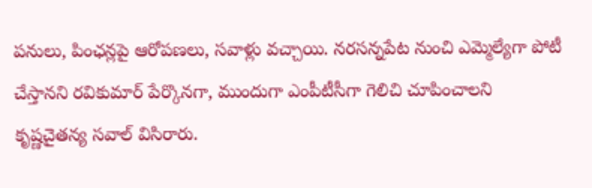పనులు, పింఛన్లపై ఆరోపణలు, సవాళ్లు వచ్చాయి. నరసన్నపేట నుంచి ఎమ్మెల్యేగా పోటీ చేస్తానని రవికుమార్ పేర్కొనగా, ముందుగా ఎంపీటీసీగా గెలిచి చూపించాలని కృష్ణచైతన్య సవాల్ విసిరారు.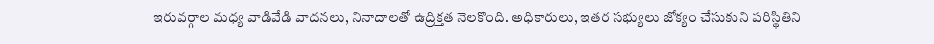ఇరువర్గాల మధ్య వాడివేడి వాదనలు, నినాదాలతో ఉద్రిక్తత నెలకొంది. అధికారులు, ఇతర సభ్యులు జోక్యం చేసుకుని పరిస్థితిని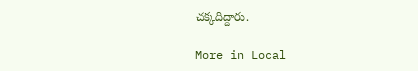చక్కదిద్దారు.

More in Local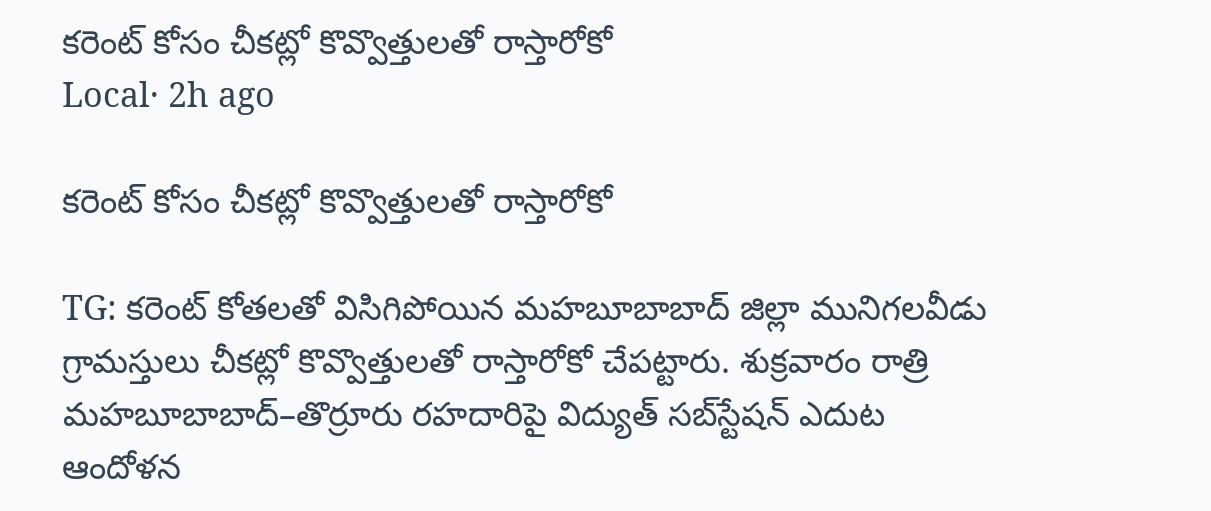కరెంట్ కోసం చీకట్లో కొవ్వొత్తులతో రాస్తారోకో
Local· 2h ago

కరెంట్ కోసం చీకట్లో కొవ్వొత్తులతో రాస్తారోకో

TG: కరెంట్ కోతలతో విసిగిపోయిన మహబూబాబాద్ జిల్లా మునిగలవీడు గ్రామస్తులు చీకట్లో కొవ్వొత్తులతో రాస్తారోకో చేపట్టారు. శుక్రవారం రాత్రి మహబూబాబాద్–తొర్రూరు రహదారిపై విద్యుత్ సబ్‌స్టేషన్ ఎదుట ఆందోళన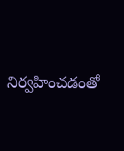నిర్వహించడంతో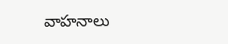వాహనాలు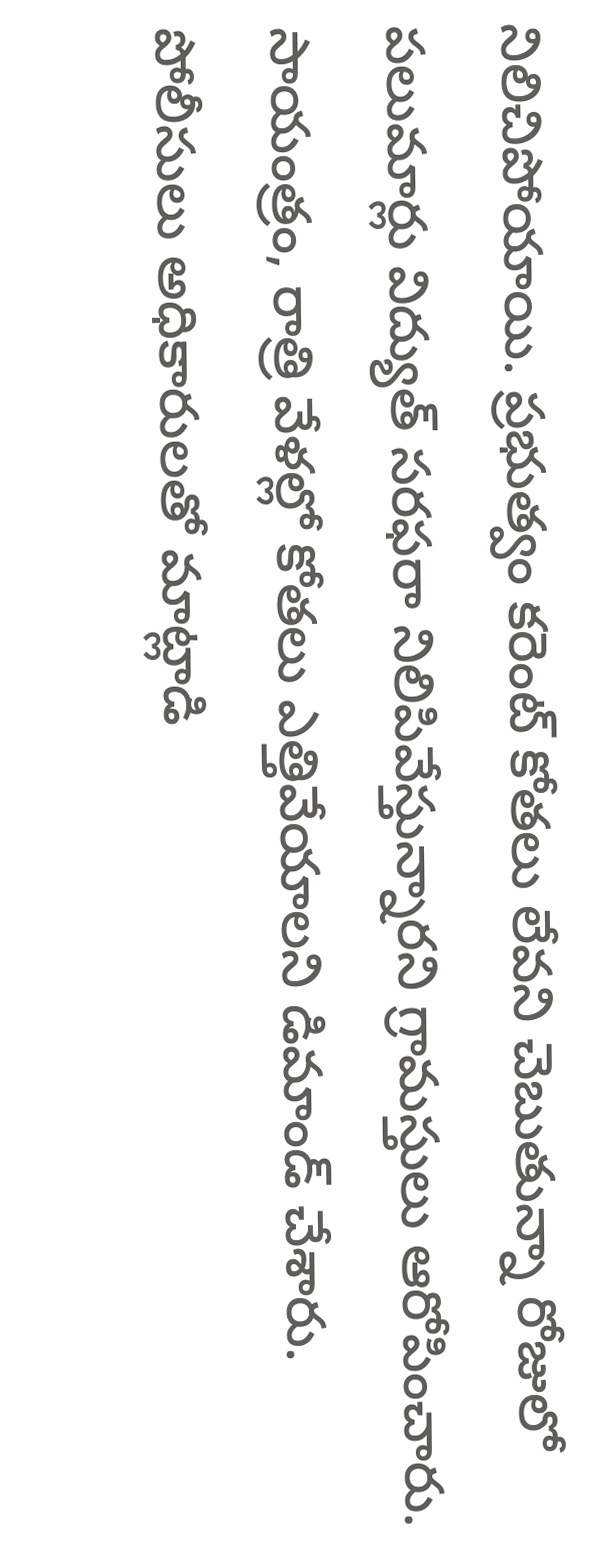నిలిచిపోయాయి. ప్రభుత్వం కరెంట్ కోతలు లేవని చెబుతున్నా రోజులో పలుమార్లు విద్యుత్ సరఫరా నిలిపివేస్తున్నారని గ్రామస్తులు ఆరోపించారు. సాయంత్రం, రాత్రి వేళల్లో కోతలు ఎత్తివేయాలని డిమాండ్ చేశారు. పోలీసులు అధికారులతో మాట్లాడి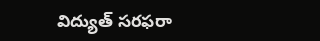విద్యుత్ సరఫరా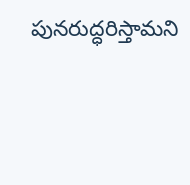పునరుద్ధరిస్తామని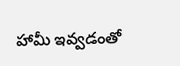హామీ ఇవ్వడంతో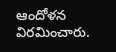ఆందోళన విరమించారు.